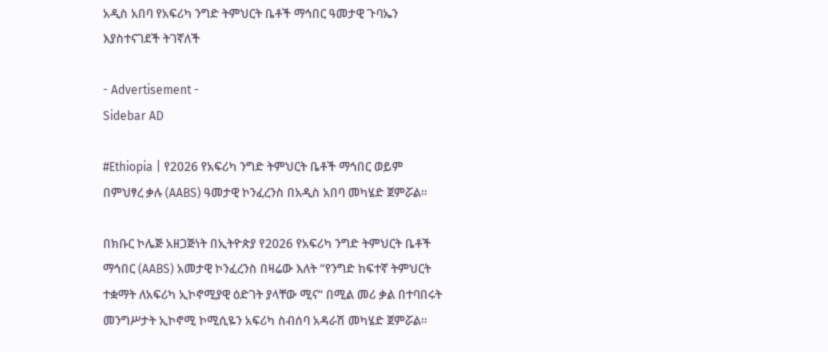አዲስ አበባ የአፍሪካ ንግድ ትምህርት ቤቶች ማኅበር ዓመታዊ ጉባኤን እያስተናገደች ትገኛለች

- Advertisement -
Sidebar AD

#Ethiopia | የ2026 የአፍሪካ ንግድ ትምህርት ቤቶች ማኅበር ወይም በምህፃረ ቃሉ (AABS) ዓመታዊ ኮንፈረንስ በአዲስ አበባ መካሄድ ጀምሯል።

በክቡር ኮሌጅ አዘጋጅነት በኢትዮጵያ የ2026 የአፍሪካ ንግድ ትምህርት ቤቶች ማኅበር (AABS) አመታዊ ኮንፈረንስ በዛሬው እለት “የንግድ ከፍተኛ ትምህርት ተቋማት ለአፍሪካ ኢኮኖሚያዊ ዕድገት ያላቸው ሚና“ በሚል መሪ ቃል በተባበሩት መንግሥታት ኢኮኖሚ ኮሚሲዬን አፍሪካ ስብሰባ አዳራሽ መካሄድ ጀምሯል።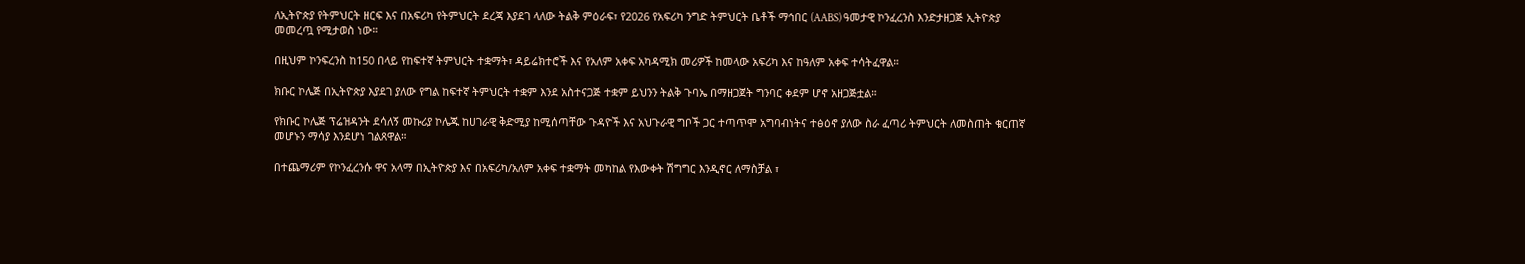ለኢትዮጵያ የትምህርት ዘርፍ እና በአፍሪካ የትምህርት ደረጃ እያደገ ላለው ትልቅ ምዕራፍ፣ የ2026 የአፍሪካ ንግድ ትምህርት ቤቶች ማኅበር (AABS) ዓመታዊ ኮንፈረንስ እንድታዘጋጅ ኢትዮጵያ መመረጧ የሚታወስ ነው።

በዚህም ኮንፍረንስ ከ150 በላይ የከፍተኛ ትምህርት ተቋማት፣ ዳይሬክተሮች እና የአለም አቀፍ አካዳሚክ መሪዎች ከመላው አፍሪካ እና ከዓለም አቀፍ ተሳትፈዋል።

ክቡር ኮሌጅ በኢትዮጵያ እያደገ ያለው የግል ከፍተኛ ትምህርት ተቋም እንደ አስተናጋጅ ተቋም ይህንን ትልቅ ጉባኤ በማዘጋጀት ግንባር ቀደም ሆኖ አዘጋጅቷል።

የክቡር ኮሌጅ ፕሬዝዳንት ደሳለኝ መኩሪያ ኮሌጁ ከሀገራዊ ቅድሚያ ከሚሰጣቸው ጉዳዮች እና አህጉራዊ ግቦች ጋር ተጣጥሞ አግባብነትና ተፅዕኖ ያለው ስራ ፈጣሪ ትምህርት ለመስጠት ቁርጠኛ መሆኑን ማሳያ እንደሆነ ገልጸዋል።

በተጨማሪም የኮንፈረንሱ ዋና አላማ በኢትዮጵያ እና በአፍሪካ/አለም አቀፍ ተቋማት መካከል የእውቀት ሽግግር እንዲኖር ለማስቻል ፣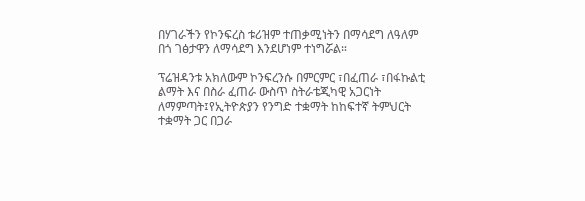በሃገራችን የኮንፍረስ ቱሪዝም ተጠቃሚነትን በማሳደግ ለዓለም በጎ ገፅታዋን ለማሳደግ እንደሆነም ተነግሯል።

ፕሬዝዳንቱ አክለውም ኮንፍረንሱ በምርምር ፣በፈጠራ ፣በፋኩልቲ ልማት እና በስራ ፈጠራ ውስጥ ስትራቴጂካዊ አጋርነት ለማምጣት፤የኢትዮጵያን የንግድ ተቋማት ከከፍተኛ ትምህርት ተቋማት ጋር በጋራ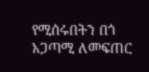የሚሰሩበትን በጎ አጋጣሚ ለመፍጠር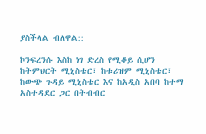ያስችላል ብለዋል::

ኮንፍረንሱ እስከ ነገ ድረስ የሚቆይ ሲሆን ከትምህርት ሚኒስቴር፣ ከቱሪዝም ሚኒስቴር፣ ከውጭ ጉዳይ ሚኒስቴር እና ከአዲስ አበባ ከተማ አስተዳደር ጋር በትብብር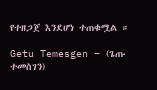የተዘጋጀ እንደሆነ ተጠቁሟል ።

Getu Temesgen – (ጌጡ ተመስገን)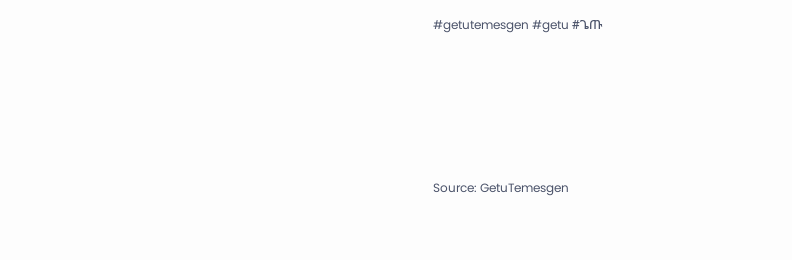#getutemesgen #getu #ጌጡ






Source: GetuTemesgen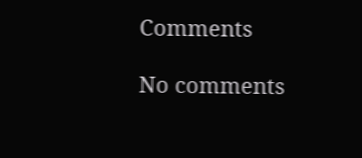Comments

No comments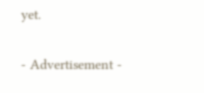yet.

- Advertisement -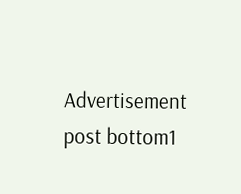Advertisement post bottom1